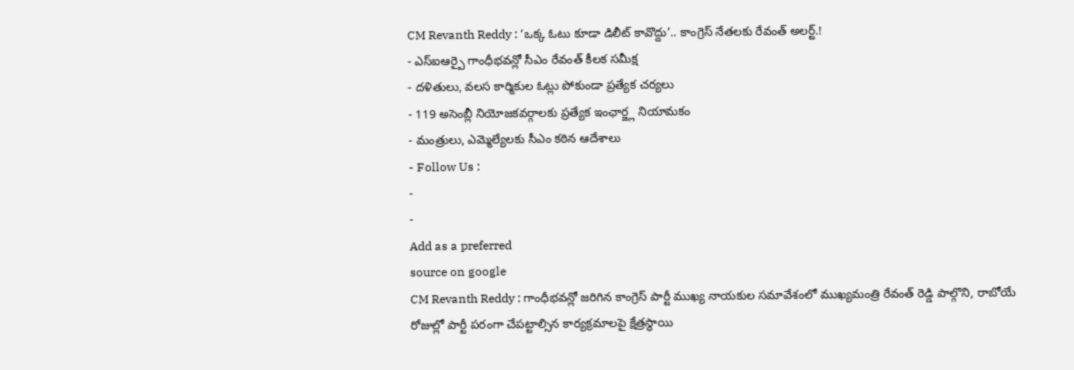CM Revanth Reddy : ‘ఒక్క ఓటు కూడా డిలీట్ కావొద్దు’.. కాంగ్రెస్ నేతలకు రేవంత్ అలర్ట్.!
- ఎస్ఐఆర్పై గాంధీభవన్లో సీఎం రేవంత్ కీలక సమీక్ష
- దళితులు, వలస కార్మికుల ఓట్లు పోకుండా ప్రత్యేక చర్యలు
- 119 అసెంబ్లీ నియోజకవర్గాలకు ప్రత్యేక ఇంఛార్జ్ల నియామకం
- మంత్రులు, ఎమ్మెల్యేలకు సీఎం కఠిన ఆదేశాలు
- Follow Us :
-
-
Add as a preferred
source on google
CM Revanth Reddy : గాంధీభవన్లో జరిగిన కాంగ్రెస్ పార్టీ ముఖ్య నాయకుల సమావేశంలో ముఖ్యమంత్రి రేవంత్ రెడ్డి పాల్గొని, రాబోయే రోజుల్లో పార్టీ పరంగా చేపట్టాల్సిన కార్యక్రమాలపై క్షేత్రస్థాయి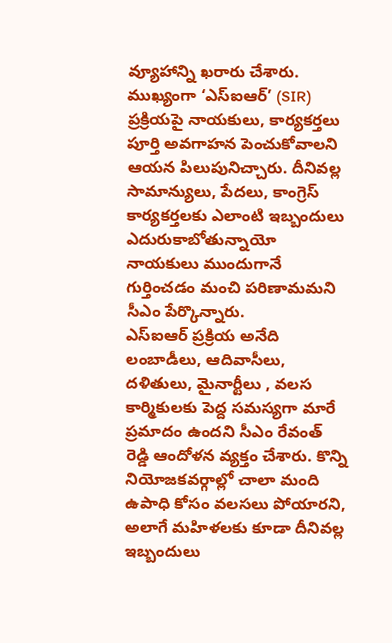వ్యూహాన్ని ఖరారు చేశారు. ముఖ్యంగా ‘ఎస్ఐఆర్’ (SIR) ప్రక్రియపై నాయకులు, కార్యకర్తలు పూర్తి అవగాహన పెంచుకోవాలని ఆయన పిలుపునిచ్చారు. దీనివల్ల సామాన్యులు, పేదలు, కాంగ్రెస్ కార్యకర్తలకు ఎలాంటి ఇబ్బందులు ఎదురుకాబోతున్నాయో నాయకులు ముందుగానే గుర్తించడం మంచి పరిణామమని సీఎం పేర్కొన్నారు.
ఎస్ఐఆర్ ప్రక్రియ అనేది లంబాడీలు, ఆదివాసీలు, దళితులు, మైనార్టీలు , వలస కార్మికులకు పెద్ద సమస్యగా మారే ప్రమాదం ఉందని సీఎం రేవంత్ రెడ్డి ఆందోళన వ్యక్తం చేశారు. కొన్ని నియోజకవర్గాల్లో చాలా మంది ఉపాధి కోసం వలసలు పోయారని, అలాగే మహిళలకు కూడా దీనివల్ల ఇబ్బందులు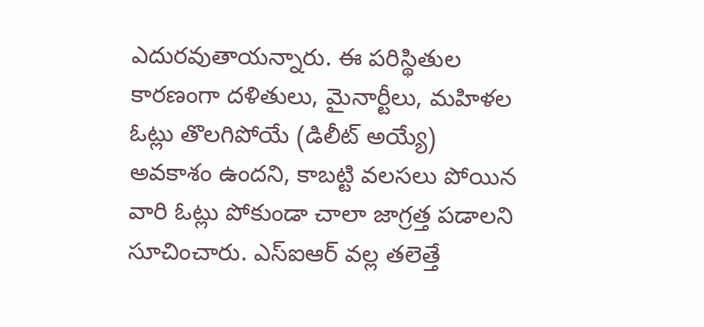ఎదురవుతాయన్నారు. ఈ పరిస్థితుల కారణంగా దళితులు, మైనార్టీలు, మహిళల ఓట్లు తొలగిపోయే (డిలీట్ అయ్యే) అవకాశం ఉందని, కాబట్టి వలసలు పోయిన వారి ఓట్లు పోకుండా చాలా జాగ్రత్త పడాలని సూచించారు. ఎస్ఐఆర్ వల్ల తలెత్తే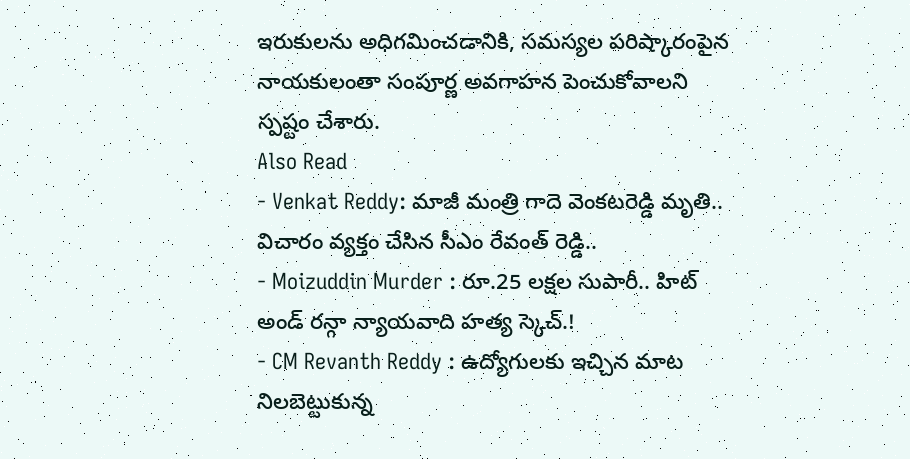ఇరుకులను అధిగమించడానికి, సమస్యల పరిష్కారంపైన నాయకులంతా సంపూర్ణ అవగాహన పెంచుకోవాలని స్పష్టం చేశారు.
Also Read
- Venkat Reddy: మాజీ మంత్రి గాదె వెంకటరెడ్డి మృతి.. విచారం వ్యక్తం చేసిన సీఎం రేవంత్ రెడ్డి..
- Moizuddin Murder : రూ.25 లక్షల సుపారీ.. హిట్ అండ్ రన్గా న్యాయవాది హత్య స్కెచ్.!
- CM Revanth Reddy : ఉద్యోగులకు ఇచ్చిన మాట నిలబెట్టుకున్న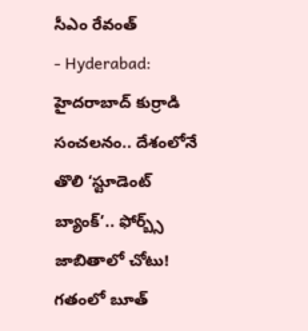సీఎం రేవంత్
- Hyderabad: హైదరాబాద్ కుర్రాడి సంచలనం.. దేశంలోనే తొలి ‘స్టూడెంట్ బ్యాంక్’.. ఫోర్బ్స్ జాబితాలో చోటు!
గతంలో బూత్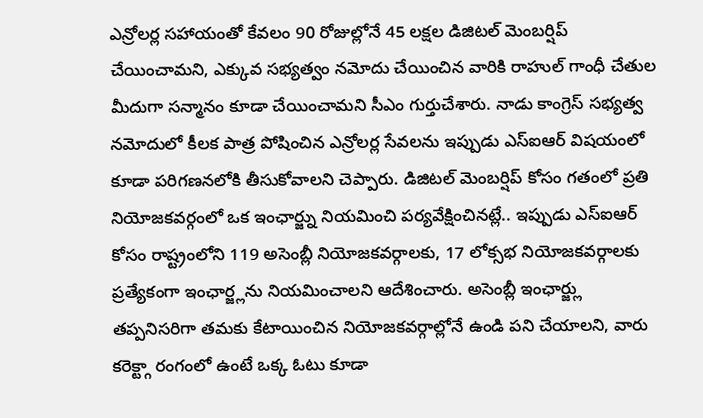ఎన్రోలర్ల సహాయంతో కేవలం 90 రోజుల్లోనే 45 లక్షల డిజిటల్ మెంబర్షిప్ చేయించామని, ఎక్కువ సభ్యత్వం నమోదు చేయించిన వారికి రాహుల్ గాంధీ చేతుల మీదుగా సన్మానం కూడా చేయించామని సీఎం గుర్తుచేశారు. నాడు కాంగ్రెస్ సభ్యత్వ నమోదులో కీలక పాత్ర పోషించిన ఎన్రోలర్ల సేవలను ఇప్పుడు ఎస్ఐఆర్ విషయంలో కూడా పరిగణనలోకి తీసుకోవాలని చెప్పారు. డిజిటల్ మెంబర్షిప్ కోసం గతంలో ప్రతి నియోజకవర్గంలో ఒక ఇంఛార్జ్ను నియమించి పర్యవేక్షించినట్లే.. ఇప్పుడు ఎస్ఐఆర్ కోసం రాష్ట్రంలోని 119 అసెంబ్లీ నియోజకవర్గాలకు, 17 లోక్సభ నియోజకవర్గాలకు ప్రత్యేకంగా ఇంఛార్జ్లను నియమించాలని ఆదేశించారు. అసెంబ్లీ ఇంఛార్జ్లు తప్పనిసరిగా తమకు కేటాయించిన నియోజకవర్గాల్లోనే ఉండి పని చేయాలని, వారు కరెక్ట్గా రంగంలో ఉంటే ఒక్క ఓటు కూడా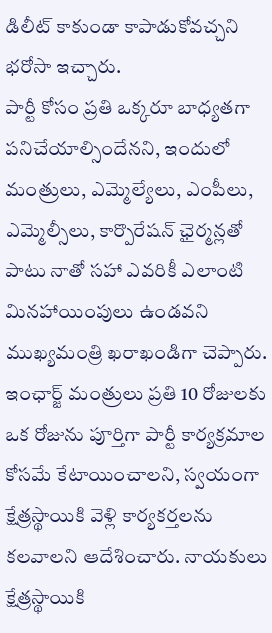డిలీట్ కాకుండా కాపాడుకోవచ్చని భరోసా ఇచ్చారు.
పార్టీ కోసం ప్రతి ఒక్కరూ బాధ్యతగా పనిచేయాల్సిందేనని, ఇందులో మంత్రులు, ఎమ్మెల్యేలు, ఎంపీలు, ఎమ్మెల్సీలు, కార్పొరేషన్ ఛైర్మన్లతో పాటు నాతో సహా ఎవరికీ ఎలాంటి మినహాయింపులు ఉండవని ముఖ్యమంత్రి ఖరాఖండిగా చెప్పారు. ఇంఛార్జ్ మంత్రులు ప్రతి 10 రోజులకు ఒక రోజును పూర్తిగా పార్టీ కార్యక్రమాల కోసమే కేటాయించాలని, స్వయంగా క్షేత్రస్థాయికి వెళ్లి కార్యకర్తలను కలవాలని ఆదేశించారు. నాయకులు క్షేత్రస్థాయికి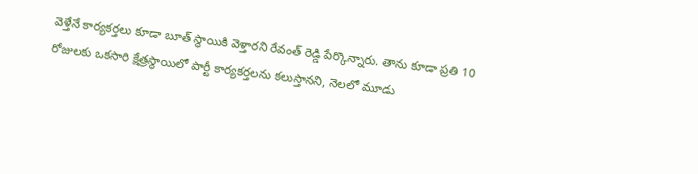వెళ్తేనే కార్యకర్తలు కూడా బూత్ స్థాయికి వెళ్తారని రేవంత్ రెడ్డి పేర్కొన్నారు. తాను కూడా ప్రతి 10 రోజులకు ఒకసారి క్షేత్రస్థాయిలో పార్టీ కార్యకర్తలను కలుస్తానని, నెలలో మూడు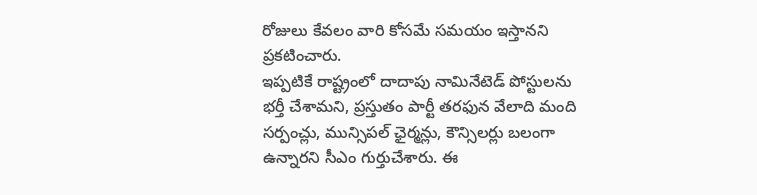రోజులు కేవలం వారి కోసమే సమయం ఇస్తానని ప్రకటించారు.
ఇప్పటికే రాష్ట్రంలో దాదాపు నామినేటెడ్ పోస్టులను భర్తీ చేశామని, ప్రస్తుతం పార్టీ తరఫున వేలాది మంది సర్పంచ్లు, మున్సిపల్ ఛైర్మన్లు, కౌన్సిలర్లు బలంగా ఉన్నారని సీఎం గుర్తుచేశారు. ఈ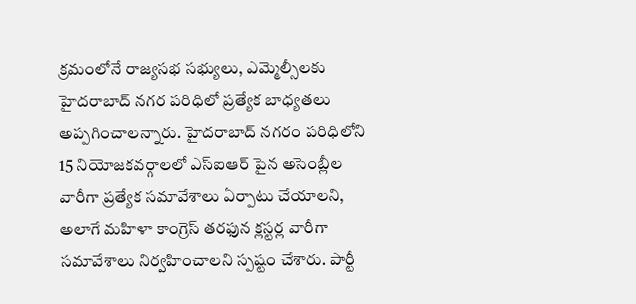క్రమంలోనే రాజ్యసభ సభ్యులు, ఎమ్మెల్సీలకు హైదరాబాద్ నగర పరిధిలో ప్రత్యేక బాధ్యతలు అప్పగించాలన్నారు. హైదరాబాద్ నగరం పరిధిలోని 15 నియోజకవర్గాలలో ఎస్ఐఆర్ పైన అసెంబ్లీల వారీగా ప్రత్యేక సమావేశాలు ఏర్పాటు చేయాలని, అలాగే మహిళా కాంగ్రెస్ తరఫున క్లస్టర్ల వారీగా సమావేశాలు నిర్వహించాలని స్పష్టం చేశారు. పార్టీ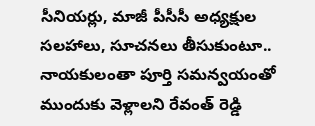సీనియర్లు, మాజీ పీసీసీ అధ్యక్షుల సలహాలు, సూచనలు తీసుకుంటూ.. నాయకులంతా పూర్తి సమన్వయంతో ముందుకు వెళ్లాలని రేవంత్ రెడ్డి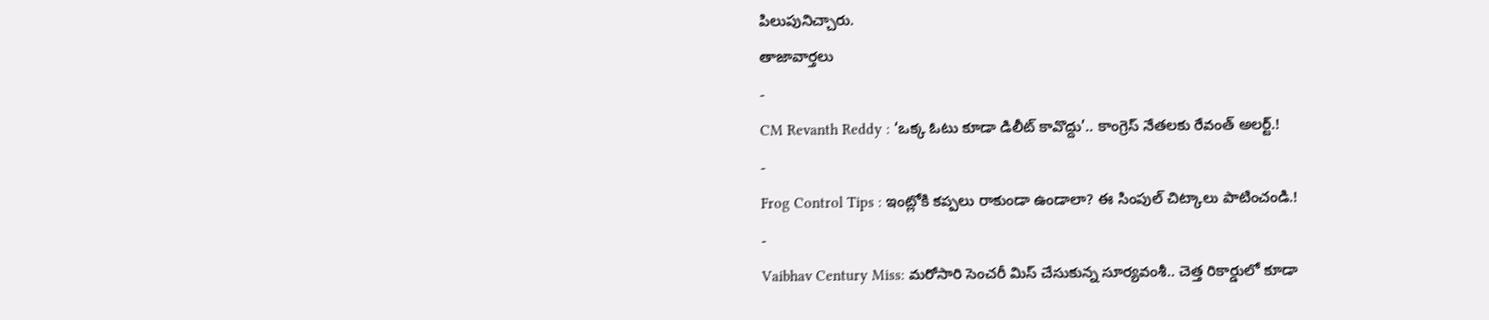పిలుపునిచ్చారు.
తాజావార్తలు
-
CM Revanth Reddy : ‘ఒక్క ఓటు కూడా డిలీట్ కావొద్దు’.. కాంగ్రెస్ నేతలకు రేవంత్ అలర్ట్.!
-
Frog Control Tips : ఇంట్లోకి కప్పలు రాకుండా ఉండాలా? ఈ సింపుల్ చిట్కాలు పాటించండి.!
-
Vaibhav Century Miss: మరోసారి సెంచరీ మిస్ చేసుకున్న సూర్యవంశీ.. చెత్త రికార్డులో కూడా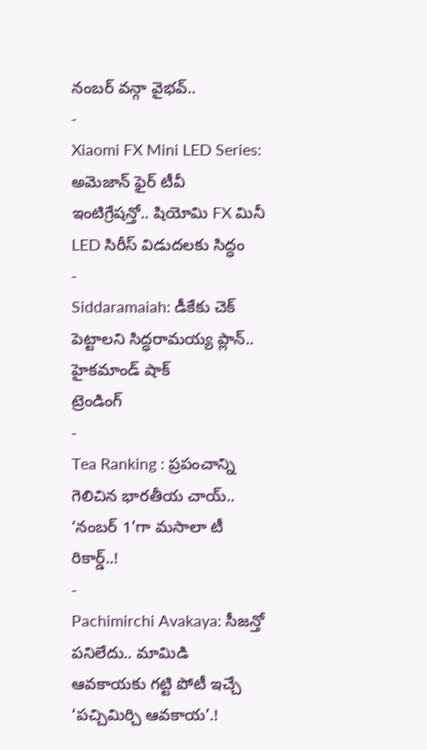నంబర్ వన్గా వైభవ్..
-
Xiaomi FX Mini LED Series: అమెజాన్ ఫైర్ టీవీ ఇంటిగ్రేషన్తో.. షియోమి FX మినీ LED సిరీస్ విడుదలకు సిద్ధం
-
Siddaramaiah: డీకేకు చెక్ పెట్టాలని సిద్ధరామయ్య ప్లాన్.. హైకమాండ్ షాక్
ట్రెండింగ్
-
Tea Ranking : ప్రపంచాన్ని గెలిచిన భారతీయ చాయ్.. ‘నంబర్ 1’గా మసాలా టీ రికార్డ్..!
-
Pachimirchi Avakaya: సీజన్తో పనిలేదు.. మామిడి ఆవకాయకు గట్టి పోటీ ఇచ్చే ‘పచ్చిమిర్చి ఆవకాయ’.!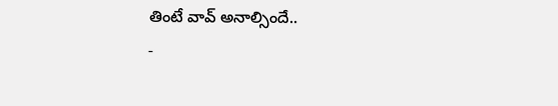తింటే వావ్ అనాల్సిందే..
-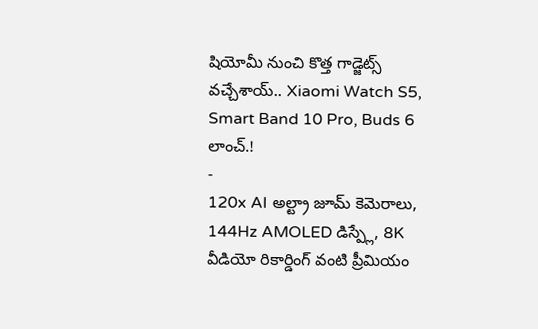షియోమీ నుంచి కొత్త గాడ్జెట్స్ వచ్చేశాయ్.. Xiaomi Watch S5, Smart Band 10 Pro, Buds 6 లాంచ్.!
-
120x AI అల్ట్రా జూమ్ కెమెరాలు, 144Hz AMOLED డిస్ప్లే, 8K వీడియో రికార్డింగ్ వంటి ప్రీమియం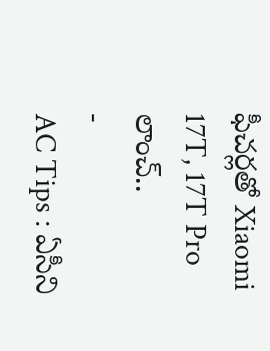ఫీచర్లతో Xiaomi 17T, 17T Pro లాంచ్..
-
AC Tips : ఏసీని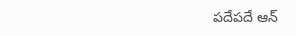పదేపదే ఆన్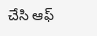చేసి ఆఫ్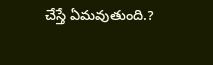చేస్తే ఏమవుతుంది.?